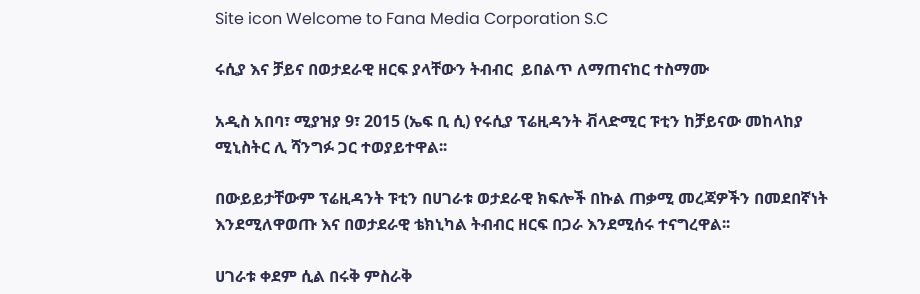Site icon Welcome to Fana Media Corporation S.C

ሩሲያ እና ቻይና በወታደራዊ ዘርፍ ያላቸውን ትብብር  ይበልጥ ለማጠናከር ተስማሙ

አዲስ አበባ፣ ሚያዝያ 9፣ 2015 (ኤፍ ቢ ሲ) የሩሲያ ፕሬዚዳንት ቭላድሚር ፑቲን ከቻይናው መከላከያ ሚኒስትር ሊ ሻንግፉ ጋር ተወያይተዋል፡፡

በውይይታቸውም ፕሬዚዳንት ፑቲን በሀገራቱ ወታደራዊ ክፍሎች በኩል ጠቃሚ መረጃዎችን በመደበኛነት እንደሚለዋወጡ እና በወታደራዊ ቴክኒካል ትብብር ዘርፍ በጋራ እንደሚሰሩ ተናግረዋል፡፡

ሀገራቱ ቀደም ሲል በሩቅ ምስራቅ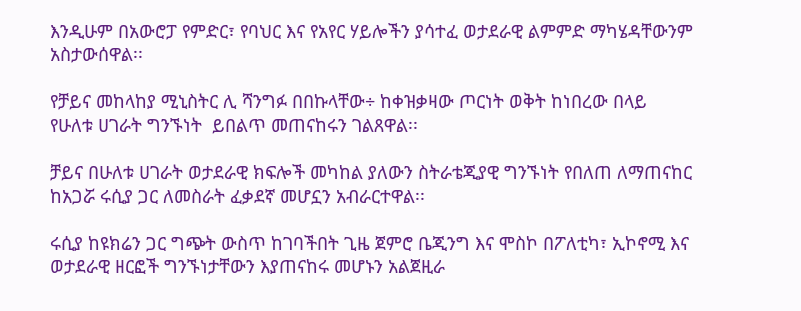እንዲሁም በአውሮፓ የምድር፣ የባህር እና የአየር ሃይሎችን ያሳተፈ ወታደራዊ ልምምድ ማካሄዳቸውንም አስታውሰዋል፡፡

የቻይና መከላከያ ሚኒስትር ሊ ሻንግፉ በበኩላቸው÷ ከቀዝቃዛው ጦርነት ወቅት ከነበረው በላይ  የሁለቱ ሀገራት ግንኙነት  ይበልጥ መጠናከሩን ገልጸዋል፡፡

ቻይና በሁለቱ ሀገራት ወታደራዊ ክፍሎች መካከል ያለውን ስትራቴጂያዊ ግንኙነት የበለጠ ለማጠናከር ከአጋሯ ሩሲያ ጋር ለመስራት ፈቃደኛ መሆኗን አብራርተዋል፡፡

ሩሲያ ከዩክሬን ጋር ግጭት ውስጥ ከገባችበት ጊዜ ጀምሮ ቤጂንግ እና ሞስኮ በፖለቲካ፣ ኢኮኖሚ እና ወታደራዊ ዘርፎች ግንኙነታቸውን እያጠናከሩ መሆኑን አልጀዚራ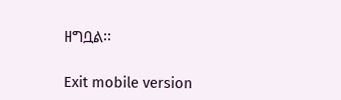ዘግቧል፡፡

Exit mobile version